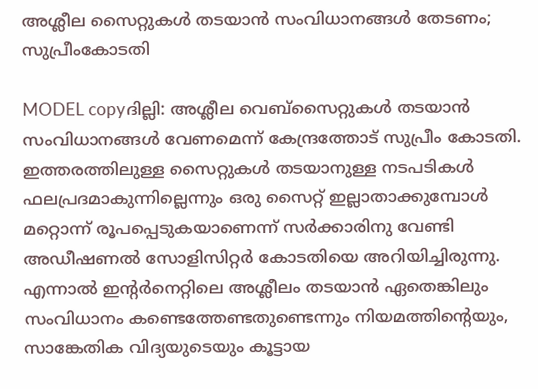അശ്ലീല സൈറ്റുകള്‍ തടയാന്‍ സംവിധാനങ്ങള്‍ തേടണം; സുപ്രീംകോടതി

MODEL copyദില്ലി: അശ്ലീല വെബ്‌സൈറ്റുകള്‍ തടയാന്‍ സംവിധാനങ്ങള്‍ വേണമെന്ന് കേന്ദ്രത്തോട് സുപ്രീം കോടതി. ഇത്തരത്തിലുള്ള സൈറ്റുകള്‍ തടയാനുള്ള നടപടികള്‍ ഫലപ്രദമാകുന്നില്ലെന്നും ഒരു സൈറ്റ് ഇല്ലാതാക്കുമ്പോള്‍ മറ്റൊന്ന് രൂപപ്പെടുകയാണെന്ന് സര്‍ക്കാരിനു വേണ്ടി അഡീഷണല്‍ സോളിസിറ്റര്‍ കോടതിയെ അറിയിച്ചിരുന്നു. എന്നാല്‍ ഇന്റര്‍നെറ്റിലെ അശ്ലീലം തടയാന്‍ ഏതെങ്കിലും സംവിധാനം കണ്ടെത്തേണ്ടതുണ്ടെന്നും നിയമത്തിന്റെയും, സാങ്കേതിക വിദ്യയുടെയും കൂട്ടായ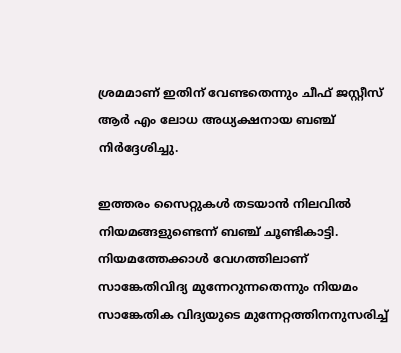ശ്രമമാണ് ഇതിന് വേണ്ടതെന്നും ചീഫ് ജസ്റ്റീസ് ആര്‍ എം ലോധ അധ്യക്ഷനായ ബഞ്ച് നിര്‍ദ്ദേശിച്ചു.

ഇത്തരം സൈറ്റുകള്‍ തടയാന്‍ നിലവില്‍ നിയമങ്ങളുണ്ടെന്ന് ബഞ്ച് ചൂണ്ടികാട്ടി. നിയമത്തേക്കാള്‍ വേഗത്തിലാണ് സാങ്കേതിവിദ്യ മുന്നേറുന്നതെന്നും നിയമം സാങ്കേതിക വിദ്യയുടെ മുന്നേറ്റത്തിനനുസരിച്ച്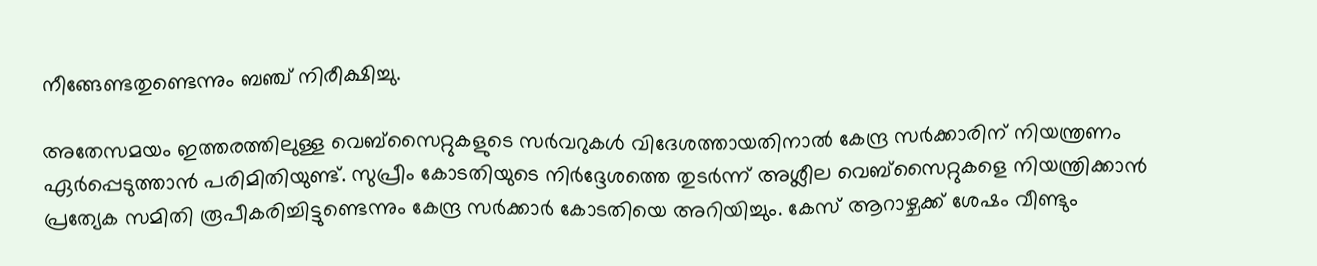നീങ്ങേണ്ടതുണ്ടെന്നും ബഞ്ച് നിരീക്ഷിച്ചു.

അതേസമയം ഇത്തരത്തിലുള്ള വെബ്‌സൈറ്റുകളുടെ സര്‍വറുകള്‍ വിദേശത്തായതിനാല്‍ കേന്ദ്ര സര്‍ക്കാരിന് നിയന്ത്രണം ഏര്‍പ്പെടുത്താന്‍ പരിമിതിയുണ്ട്. സുപ്രീം കോടതിയുടെ നിര്‍ദ്ദേശത്തെ തുടര്‍ന്ന് അശ്ലീല വെബ്‌സൈറ്റുകളെ നിയന്ത്രിക്കാന്‍ പ്രത്യേക സമിതി രൂപീകരിച്ചിട്ടുണ്ടെന്നും കേന്ദ്ര സര്‍ക്കാര്‍ കോടതിയെ അറിയിച്ചും. കേസ് ആറാഴ്ചക്ക് ശേഷം വീണ്ടും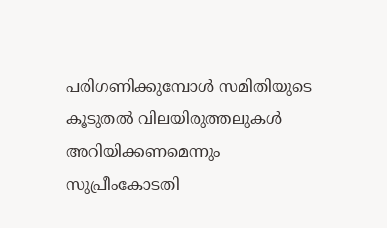പരിഗണിക്കുമ്പോള്‍ സമിതിയുടെ കൂടുതല്‍ വിലയിരുത്തലുകള്‍ അറിയിക്കണമെന്നും സുപ്രീംകോടതി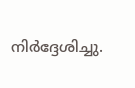നിര്‍ദ്ദേശിച്ചു.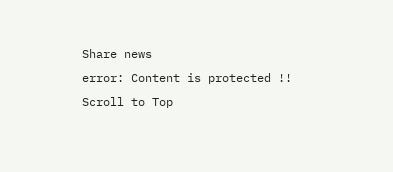Share news
error: Content is protected !!
Scroll to Top